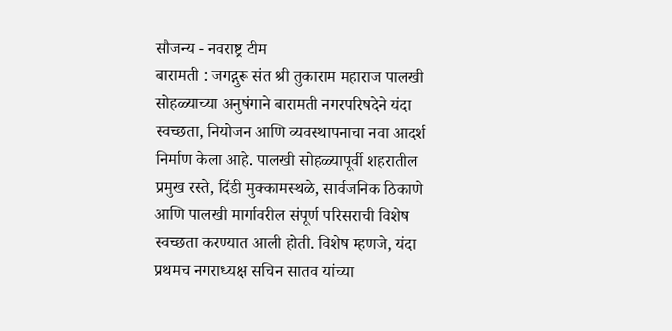सौजन्य - नवराष्ट्र टीम
बारामती : जगद्गुरू संत श्री तुकाराम महाराज पालखी सोहळ्याच्या अनुषंगाने बारामती नगरपरिषदेने यंदा स्वच्छता, नियोजन आणि व्यवस्थापनाचा नवा आदर्श निर्माण केला आहे. पालखी सोहळ्यापूर्वी शहरातील प्रमुख रस्ते, दिंडी मुक्कामस्थळे, सार्वजनिक ठिकाणे आणि पालखी मार्गावरील संपूर्ण परिसराची विशेष स्वच्छता करण्यात आली होती. विशेष म्हणजे, यंदा प्रथमच नगराध्यक्ष सचिन सातव यांच्या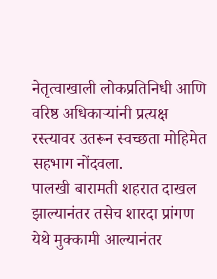नेतृत्वाखाली लोकप्रतिनिधी आणि वरिष्ठ अधिकाऱ्यांनी प्रत्यक्ष रस्त्यावर उतरून स्वच्छता मोहिमेत सहभाग नोंदवला.
पालखी बारामती शहरात दाखल झाल्यानंतर तसेच शारदा प्रांगण येथे मुक्कामी आल्यानंतर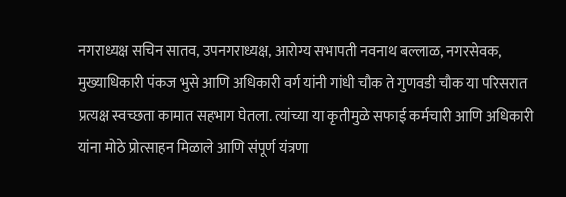नगराध्यक्ष सचिन सातव, उपनगराध्यक्ष, आरोग्य सभापती नवनाथ बल्लाळ, नगरसेवक, मुख्याधिकारी पंकज भुसे आणि अधिकारी वर्ग यांनी गांधी चौक ते गुणवडी चौक या परिसरात प्रत्यक्ष स्वच्छता कामात सहभाग घेतला. त्यांच्या या कृतीमुळे सफाई कर्मचारी आणि अधिकारी यांना मोठे प्रोत्साहन मिळाले आणि संपूर्ण यंत्रणा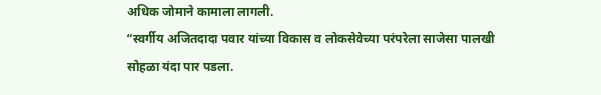अधिक जोमाने कामाला लागली.
“स्वर्गीय अजितदादा पवार यांच्या विकास व लोकसेवेच्या परंपरेला साजेसा पालखी सोहळा यंदा पार पडला.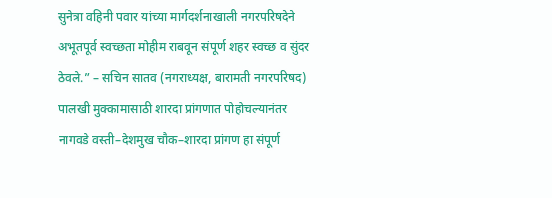सुनेत्रा वहिनी पवार यांच्या मार्गदर्शनाखाली नगरपरिषदेने अभूतपूर्व स्वच्छता मोहीम राबवून संपूर्ण शहर स्वच्छ व सुंदर ठेवले.” – सचिन सातव (नगराध्यक्ष, बारामती नगरपरिषद)
पालखी मुक्कामासाठी शारदा प्रांगणात पोहोचल्यानंतर नागवडे वस्ती–देशमुख चौक–शारदा प्रांगण हा संपूर्ण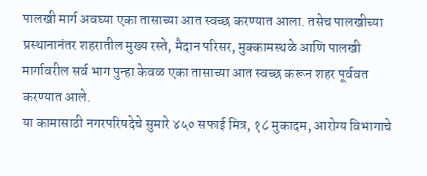पालखी मार्ग अवघ्या एका तासाच्या आत स्वच्छ करण्यात आला. तसेच पालखीच्या प्रस्थानानंतर शहरातील मुख्य रस्ते, मैदान परिसर, मुक्कामस्थळे आणि पालखी मार्गावरील सर्व भाग पुन्हा केवळ एका तासाच्या आत स्वच्छ करून शहर पूर्ववत करण्यात आले.
या कामासाठी नगरपरिषदेचे सुमारे ४५० सफाई मित्र, १८ मुकादम, आरोग्य विभागाचे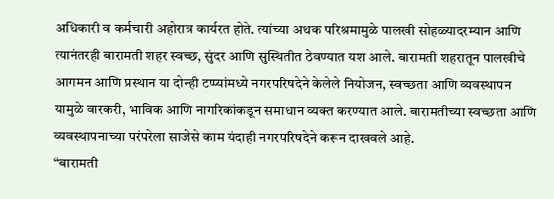अधिकारी व कर्मचारी अहोरात्र कार्यरत होते. त्यांच्या अथक परिश्रमामुळे पालखी सोहळ्यादरम्यान आणि त्यानंतरही बारामती शहर स्वच्छ, सुंदर आणि सुस्थितीत ठेवण्यात यश आले. बारामती शहरातून पालखीचे आगमन आणि प्रस्थान या दोन्ही टप्प्यांमध्ये नगरपरिषदेने केलेले नियोजन, स्वच्छता आणि व्यवस्थापन यामुळे वारकरी, भाविक आणि नागरिकांकडून समाधान व्यक्त करण्यात आले. बारामतीच्या स्वच्छता आणि व्यवस्थापनाच्या परंपरेला साजेसे काम यंदाही नगरपरिषदेने करून दाखवले आहे.
“बारामती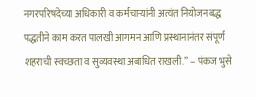नगरपरिषदेच्या अधिकारी व कर्मचाऱ्यांनी अत्यंत नियोजनबद्ध पद्धतीने काम करत पालखी आगमन आणि प्रस्थानानंतर संपूर्ण शहराची स्वच्छता व सुव्यवस्था अबाधित राखली.” – पंकज भुसे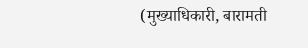(मुख्याधिकारी, बारामती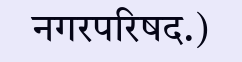नगरपरिषद.)